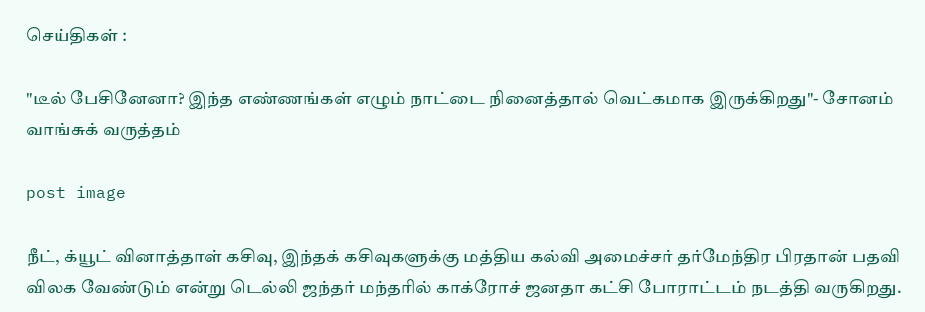செய்திகள் :

"டீல் பேசினேனா? இந்த எண்ணங்கள் எழும் நாட்டை நினைத்தால் வெட்கமாக இருக்கிறது"- சோனம் வாங்சுக் வருத்தம்

post image

நீட், க்யூட் வினாத்தாள் கசிவு, இந்தக் கசிவுகளுக்கு மத்திய கல்வி அமைச்சர் தர்மேந்திர பிரதான் பதவி விலக வேண்டும் என்று டெல்லி ஜந்தர் மந்தரில் காக்ரோச் ஜனதா கட்சி போராட்டம் நடத்தி வருகிறது.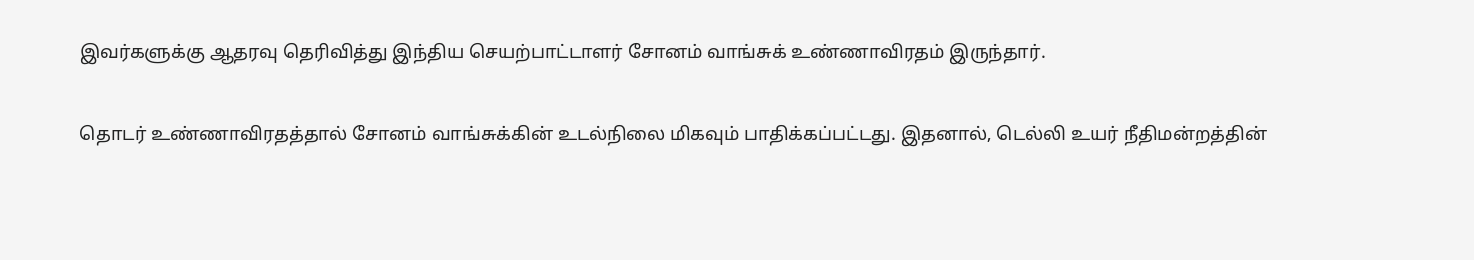இவர்களுக்கு ஆதரவு தெரிவித்து இந்திய செயற்பாட்டாளர் சோனம் வாங்சுக் உண்ணாவிரதம்‌ இருந்தார்.

தொடர் உண்ணாவிரதத்தால் சோனம் வாங்சுக்கின் உடல்நிலை மிகவும் பாதிக்கப்பட்டது. இதனால், டெல்லி உயர் நீதிமன்றத்தின்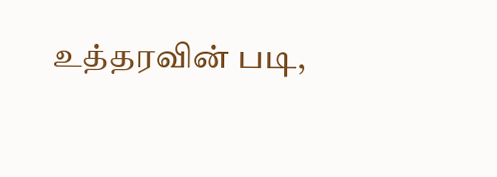உத்தரவின் படி,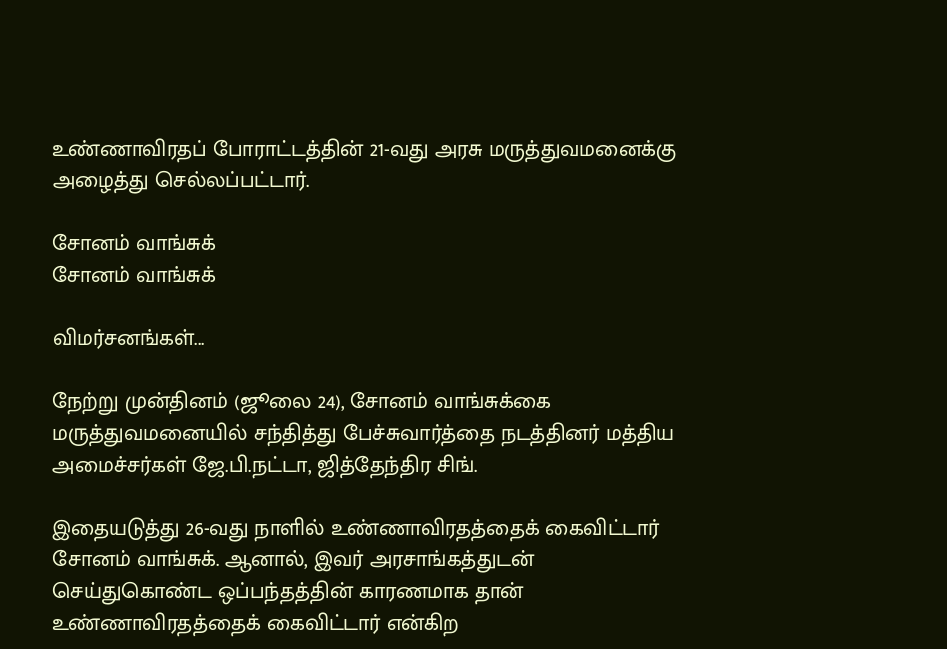உண்ணாவிரதப் போராட்டத்தின் 21-வது அரசு மருத்துவமனைக்கு அழைத்து செல்லப்பட்டார்.

சோனம் வாங்சுக்
சோனம் வாங்சுக்

விமர்சனங்கள்...

நேற்று முன்தினம் (ஜூலை 24), சோனம் வாங்சுக்கை மருத்துவமனையில் சந்தித்து பேச்சுவார்த்தை நடத்தினர் மத்திய அமைச்சர்கள் ஜே.பி.நட்டா, ஜித்தேந்திர சிங்.

இதையடுத்து 26-வது நாளில் உண்ணாவிரதத்தைக் கைவிட்டார் சோனம் வாங்சுக். ஆனால், இவர் அரசாங்கத்துடன் செய்துகொண்ட ஒப்பந்தத்தின் காரணமாக தான் உண்ணாவிரதத்தைக் கைவிட்டார்‌ என்கிற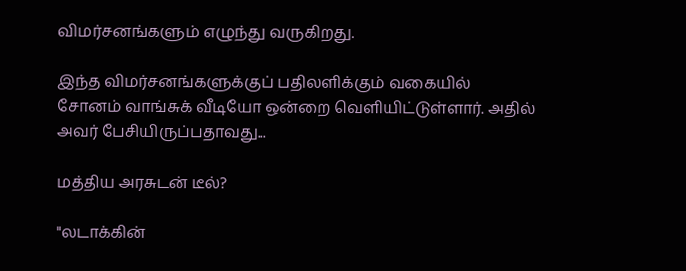விமர்சனங்களும் எழுந்து வருகிறது.

இந்த விமர்சனங்களுக்குப் பதிலளிக்கும் வகையில் சோனம் வாங்சுக் வீடியோ ஒன்றை வெளியிட்டுள்ளார். அதில் அவர் பேசியிருப்பதாவது...

மத்திய அரசுடன்‌ டீல்?

"லடாக்கின்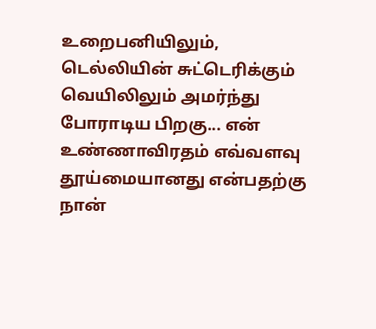உறைபனியிலும், டெல்லியின் சுட்டெரிக்கும் வெயிலிலும் அமர்ந்து போராடிய பிறகு... என் உண்ணாவிரதம் எவ்வளவு தூய்மையானது என்பதற்கு நான்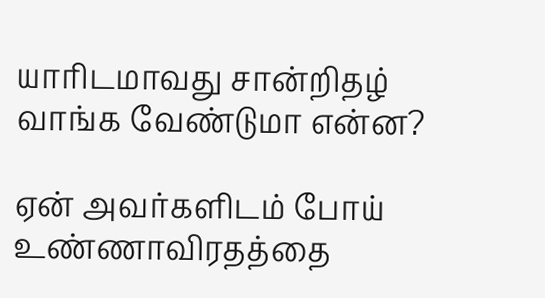யாரிடமாவது சான்றிதழ் வாங்க வேண்டுமா என்ன?

ஏன் அவர்களிடம் போய் உண்ணாவிரதத்தை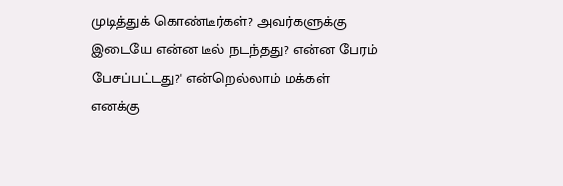முடித்துக் கொண்டீர்கள்? அவர்களுக்கு இடையே என்ன டீல் நடந்தது? என்ன பேரம் பேசப்பட்டது?' என்றெல்லாம் மக்கள் எனக்கு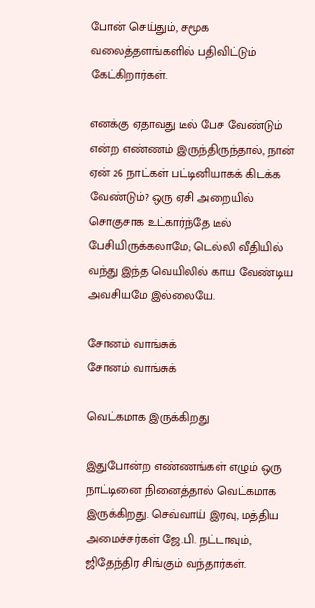போன் செய்தும், சமூக வலைத்தளங்களில் பதிவிட்டும் கேட்கிறார்கள்.

எனக்கு ஏதாவது டீல் பேச வேண்டும் என்ற எண்ணம் இருந்திருந்தால், நான் ஏன் 26 நாட்கள் பட்டினியாகக் கிடக்க வேண்டும்? ஒரு ஏசி அறையில் சொகுசாக உட்கார்ந்தே டீல் பேசியிருக்கலாமே; டெல்லி வீதியில் வந்து இந்த வெயிலில் காய வேண்டிய அவசியமே இல்லையே.

சோனம் வாங்சுக்
சோனம் வாங்சுக்

வெட்கமாக இருக்கிறது

இதுபோன்ற எண்ணங்கள் எழும் ஒரு நாட்டினை நினைத்தால் வெட்கமாக இருக்கிறது. செவ்வாய் இரவு, மத்திய அமைச்சர்கள் ஜே.பி. நட்டாவும், ஜிதேந்திர சிங்கும் வந்தார்கள்.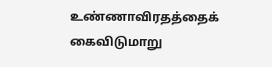உண்ணாவிரதத்தைக் கைவிடுமாறு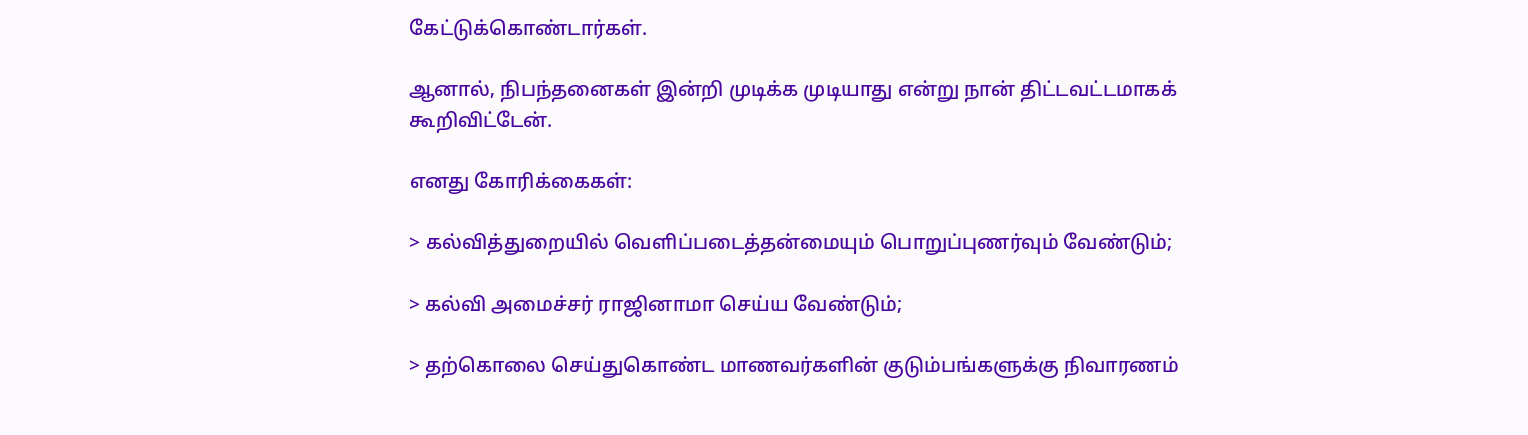கேட்டுக்கொண்டார்கள்.

ஆனால், நிபந்தனைகள் இன்றி முடிக்க முடியாது என்று நான் திட்டவட்டமாகக் கூறிவிட்டேன்.

எனது கோரிக்கைகள்:

> கல்வித்துறையில் வெளிப்படைத்தன்மையும் பொறுப்புணர்வும் வேண்டும்;

> கல்வி அமைச்சர் ராஜினாமா செய்ய வேண்டும்;

> தற்கொலை செய்துகொண்ட மாணவர்களின் குடும்பங்களுக்கு நிவாரணம்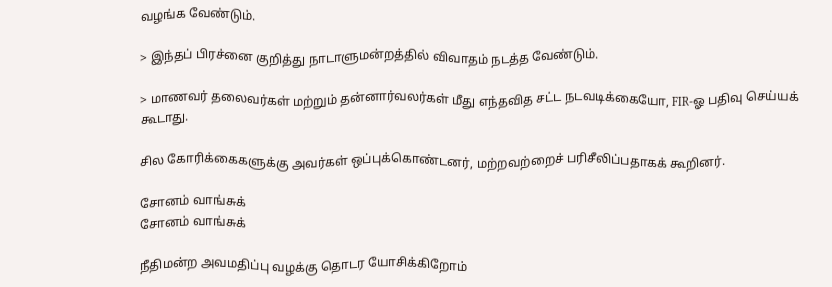வழங்க வேண்டும்.

> இந்தப் பிரச்னை குறித்து நாடாளுமன்றத்தில் விவாதம் நடத்த வேண்டும்.

> மாணவர் தலைவர்கள் மற்றும் தன்னார்வலர்கள் மீது எந்தவித சட்ட நடவடிக்கையோ, FIR-ஓ பதிவு செய்யக் கூடாது.

சில கோரிக்கைகளுக்கு அவர்கள் ஒப்புக்கொண்டனர், மற்றவற்றைச் பரிசீலிப்பதாகக் கூறினர்.

சோனம் வாங்சுக்
சோனம் வாங்சுக்

நீதிமன்ற அவமதிப்பு வழக்கு தொடர யோசிக்கிறோம்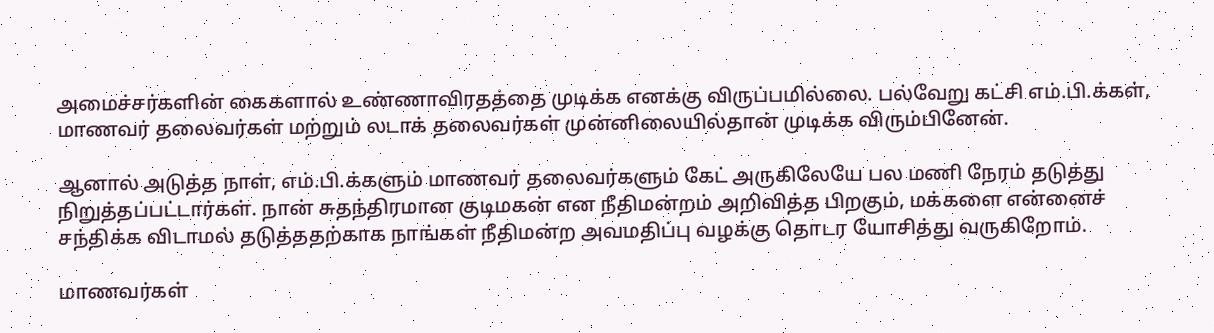அமைச்சர்களின் கைகளால் உண்ணாவிரதத்தை முடிக்க எனக்கு விருப்பமில்லை. பல்வேறு கட்சி எம்.பி.க்கள், மாணவர் தலைவர்கள் மற்றும் லடாக் தலைவர்கள் முன்னிலையில்தான் முடிக்க விரும்பினேன்.

ஆனால் அடுத்த நாள், எம்.பி.க்களும் மாணவர் தலைவர்களும் கேட் அருகிலேயே பல மணி நேரம் தடுத்து நிறுத்தப்பட்டார்கள். நான் சுதந்திரமான குடிமகன் என நீதிமன்றம் அறிவித்த பிறகும், மக்களை என்னைச் சந்திக்க விடாமல் தடுத்ததற்காக நாங்கள் நீதிமன்ற அவமதிப்பு வழக்கு தொடர யோசித்து வருகிறோம்.

மாணவர்கள்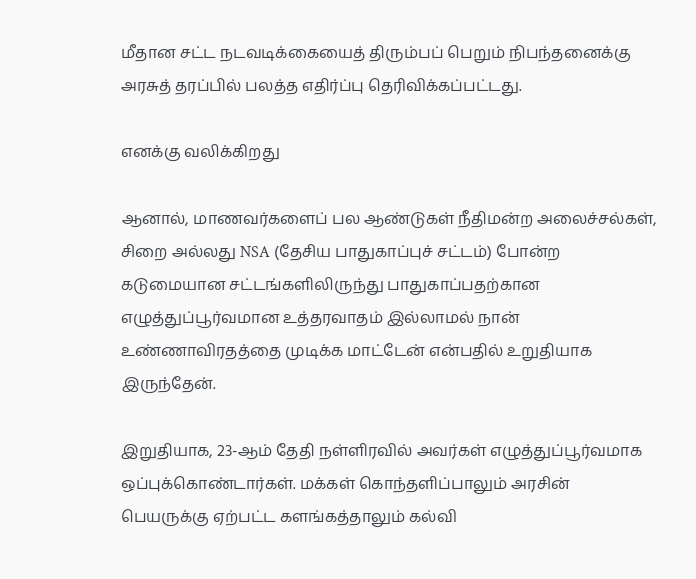மீதான சட்ட நடவடிக்கையைத் திரும்பப் பெறும் நிபந்தனைக்கு அரசுத் தரப்பில் பலத்த எதிர்ப்பு தெரிவிக்கப்பட்டது.

எனக்கு வலிக்கிறது

ஆனால், மாணவர்களைப் பல ஆண்டுகள் நீதிமன்ற அலைச்சல்கள், சிறை அல்லது NSA (தேசிய பாதுகாப்புச் சட்டம்) போன்ற கடுமையான சட்டங்களிலிருந்து பாதுகாப்பதற்கான எழுத்துப்பூர்வமான உத்தரவாதம் இல்லாமல் நான் உண்ணாவிரதத்தை முடிக்க மாட்டேன் என்பதில் உறுதியாக இருந்தேன்.

இறுதியாக, 23-ஆம் தேதி நள்ளிரவில் அவர்கள் எழுத்துப்பூர்வமாக ஒப்புக்கொண்டார்கள். மக்கள் கொந்தளிப்பாலும் அரசின் பெயருக்கு ஏற்பட்ட களங்கத்தாலும் கல்வி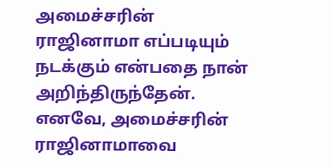அமைச்சரின் ராஜினாமா எப்படியும் நடக்கும் என்பதை நான் அறிந்திருந்தேன். எனவே, அமைச்சரின் ராஜினாமாவை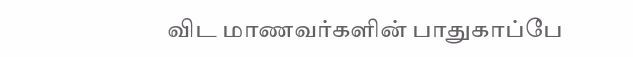விட மாணவர்களின் பாதுகாப்பே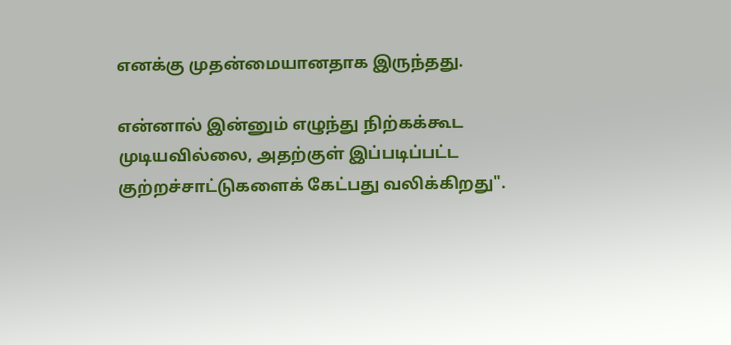எனக்கு முதன்மையானதாக இருந்தது.

என்னால் இன்னும் எழுந்து நிற்கக்கூட முடியவில்லை, அதற்குள் இப்படிப்பட்ட குற்றச்சாட்டுகளைக் கேட்பது வலிக்கிறது".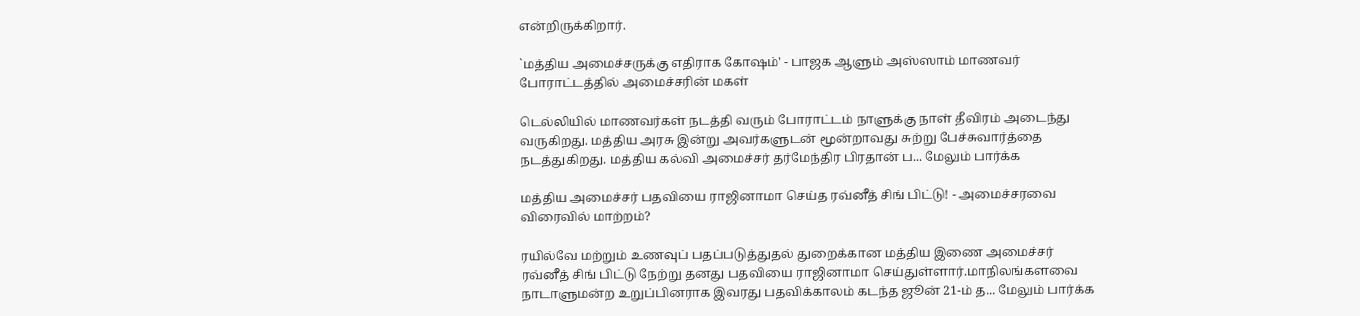என்றிருக்கிறார்.

`மத்திய அமைச்சருக்கு எதிராக கோஷம்' - பாஜக ஆளும் அஸ்ஸாம் மாணவர் போராட்டத்தில் அமைச்சரின் மகள்

டெல்லியில் மாணவர்கள் நடத்தி வரும் போராட்டம் நாளுக்கு நாள் தீவிரம் அடைந்து வருகிறது. மத்திய அரசு இன்று அவர்களுடன் மூன்றாவது சுற்று பேச்சுவார்த்தை நடத்துகிறது. மத்திய கல்வி அமைச்சர் தர்மேந்திர பிரதான் ப... மேலும் பார்க்க

மத்திய அமைச்சர் பதவியை ராஜினாமா செய்த ரவ்னீத் சிங் பிட்டு! - அமைச்சரவை விரைவில் மாற்றம்?

ரயில்வே மற்றும் உணவுப் பதப்படுத்துதல் துறைக்கான மத்திய இணை அமைச்சர் ரவ்னீத் சிங் பிட்டு நேற்று தனது பதவியை ராஜினாமா செய்துள்ளார்.மாநிலங்களவை நாடாளுமன்ற உறுப்பினராக இவரது பதவிக்காலம் கடந்த ஜூன் 21-ம் த... மேலும் பார்க்க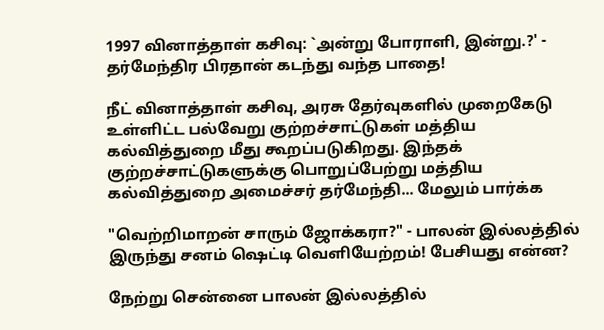1997 வினாத்தாள் கசிவு: `அன்று போராளி, இன்று.?' - தர்மேந்திர பிரதான் கடந்து வந்த பாதை!

நீட் வினாத்தாள் கசிவு, அரசு தேர்வுகளில் முறைகேடு உள்ளிட்ட பல்வேறு குற்றச்சாட்டுகள் மத்திய கல்வித்துறை மீது கூறப்படுகிறது. இந்தக் குற்றச்சாட்டுகளுக்கு பொறுப்பேற்று மத்திய கல்வித்துறை அமைச்சர் தர்மேந்தி... மேலும் பார்க்க

"வெற்றிமாறன் சாரும் ஜோக்கரா?" - பாலன் இல்லத்தில் இருந்து சனம் ஷெட்டி வெளியேற்றம்! பேசியது என்ன?

நேற்று சென்னை பாலன் இல்லத்தில்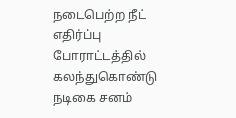நடைபெற்ற நீட் எதிர்ப்பு போராட்டத்தில் கலந்துகொண்டு நடிகை சனம்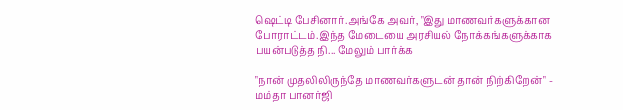ஷெட்டி பேசினார்.அங்கே அவர், "இது மாணவர்களுக்கான போராட்டம்.இந்த மேடையை அரசியல் நோக்கங்களுக்காக பயன்படுத்த நி... மேலும் பார்க்க

"நான் முதலிலிருந்தே மாணவர்களுடன் தான் நிற்கிறேன்" - மம்தா பானர்ஜி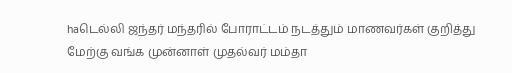haடெல்லி ஜந்தர் மந்தரில் போராட்டம் நடத்தும் மாணவர்கள் குறித்து மேற்கு வங்க முன்னாள் முதல்வர் மம்தா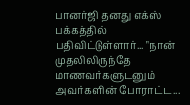பானர்ஜி தனது எக்ஸ் பக்கத்தில் பதிவிட்டுள்ளார்... "நான் முதலிலிருந்தே மாணவர்களுடனும் அவர்களின் போராட்ட...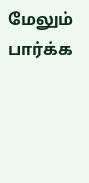மேலும் பார்க்க